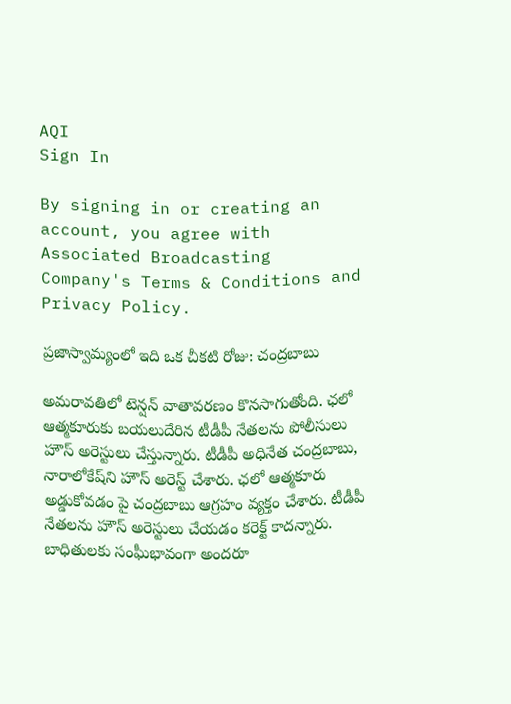AQI
Sign In

By signing in or creating an account, you agree with Associated Broadcasting Company's Terms & Conditions and Privacy Policy.

ప్రజాస్వామ్యంలో ఇది ఒక చీకటి రోజు: చంద్రబాబు

అమరావతిలో టెన్షన్ వాతావరణం కొనసాగుతోంది. ఛలో ఆత్మకూరుకు బయలుదేరిన టీడీపీ నేతలను పోలీసులు హౌస్ అరెస్టులు చేస్తున్నారు. టీడీపీ అధినేత చంద్రబాబు, నారాలోకేష్‌ని హౌస్ అరెస్ట్ చేశారు. ఛలో ఆత్మకూరు అడ్డుకోవడం పై చంద్రబాబు ఆగ్రహం వ్యక్తం చేశారు. టీడీపీ నేతలను హౌస్ అరెస్టులు చేయడం కరెక్ట్ కాదన్నారు. బాధితులకు సంఘీభావంగా అందరూ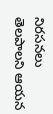నిరసనలు తెలపాలని ఆయన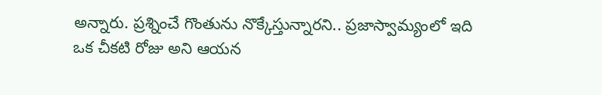అన్నారు. ప్రశ్నించే గొంతును నొక్కేస్తున్నారని.. ప్రజాస్వామ్యంలో ఇది ఒక చీకటి రోజు అని ఆయన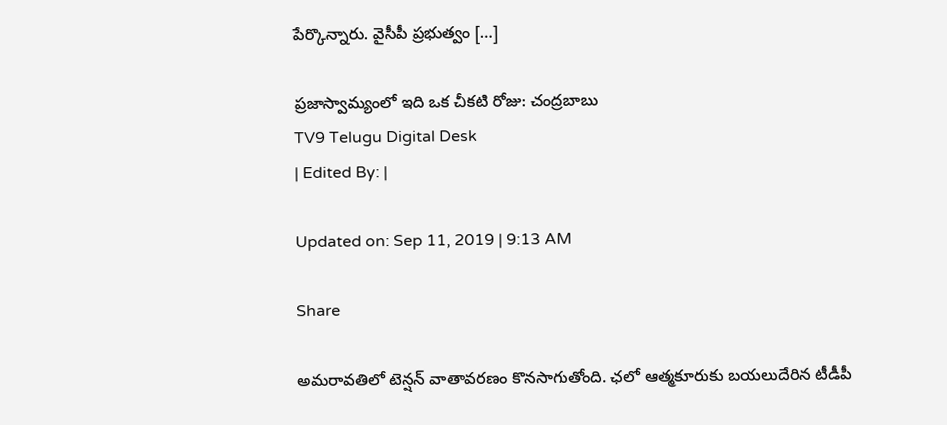పేర్కొన్నారు. వైసీపీ ప్రభుత్వం […]

ప్రజాస్వామ్యంలో ఇది ఒక చీకటి రోజు: చంద్రబాబు
TV9 Telugu Digital Desk
| Edited By: |

Updated on: Sep 11, 2019 | 9:13 AM

Share

అమరావతిలో టెన్షన్ వాతావరణం కొనసాగుతోంది. ఛలో ఆత్మకూరుకు బయలుదేరిన టీడీపీ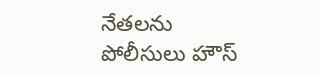నేతలను పోలీసులు హౌస్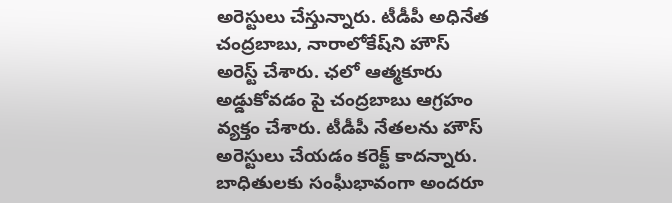అరెస్టులు చేస్తున్నారు. టీడీపీ అధినేత చంద్రబాబు, నారాలోకేష్‌ని హౌస్ అరెస్ట్ చేశారు. ఛలో ఆత్మకూరు అడ్డుకోవడం పై చంద్రబాబు ఆగ్రహం వ్యక్తం చేశారు. టీడీపీ నేతలను హౌస్ అరెస్టులు చేయడం కరెక్ట్ కాదన్నారు. బాధితులకు సంఘీభావంగా అందరూ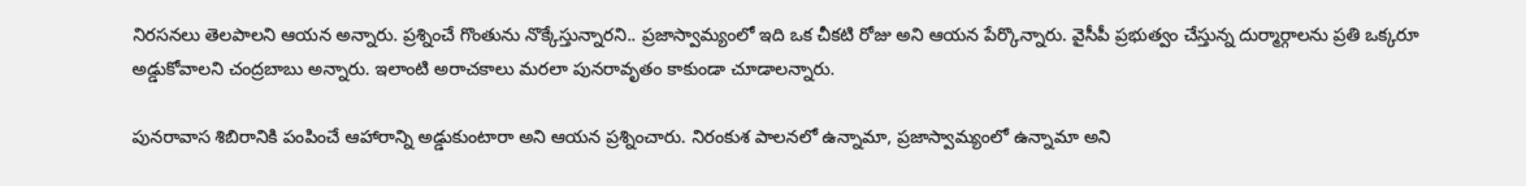నిరసనలు తెలపాలని ఆయన అన్నారు. ప్రశ్నించే గొంతును నొక్కేస్తున్నారని.. ప్రజాస్వామ్యంలో ఇది ఒక చీకటి రోజు అని ఆయన పేర్కొన్నారు. వైసీపీ ప్రభుత్వం చేస్తున్న దుర్మార్గాలను ప్రతి ఒక్కరూ అడ్డుకోవాలని చంద్రబాబు అన్నారు. ఇలాంటి అరాచకాలు మరలా పునరావృతం కాకుండా చూడాలన్నారు.

పునరావాస శిబిరానికి పంపించే ఆహారాన్ని అడ్డుకుంటారా అని ఆయన ప్రశ్నించారు. నిరంకుశ పాలనలో ఉన్నామా, ప్రజాస్వామ్యంలో ఉన్నామా అని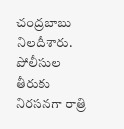చంద్రబాబు నిలదీశారు. పోలీసుల తీరుకు నిరసనగా రాత్రి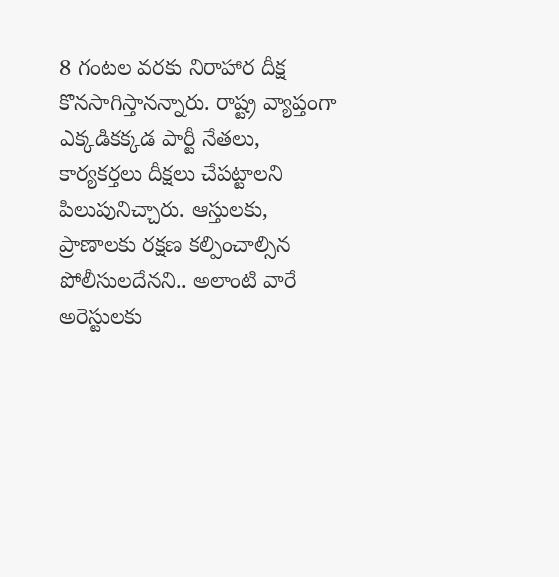8 గంటల వరకు నిరాహార దీక్ష కొనసాగిస్తానన్నారు. రాష్ట్ర వ్యాప్తంగా ఎక్కడికక్కడ పార్టీ నేతలు, కార్యకర్తలు దీక్షలు చేపట్టాలని పిలుపునిచ్చారు. ఆస్తులకు, ప్రాణాలకు రక్షణ కల్పించాల్సిన పోలీసులదేనని.. అలాంటి వారే అరెస్టులకు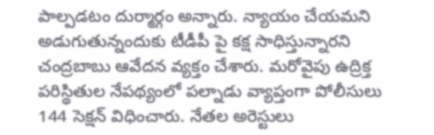పాల్పడటం దుర్మార్గం అన్నారు. న్యాయం చేయమని అడుగుతున్నందుకు టీడీపీ పై కక్ష సాధిస్తున్నారని చంద్రబాబు ఆవేదన వ్యక్తం చేశారు. మరోవైపు ఉద్రిక్త పరిస్థితుల నేపథ్యంలో పల్నాడు వ్యాప్తంగా పోలీసులు 144 సెక్షన్ విధించారు. నేతల అరెస్టులు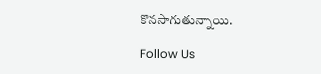కొనసాగుతున్నాయి.

Follow Us